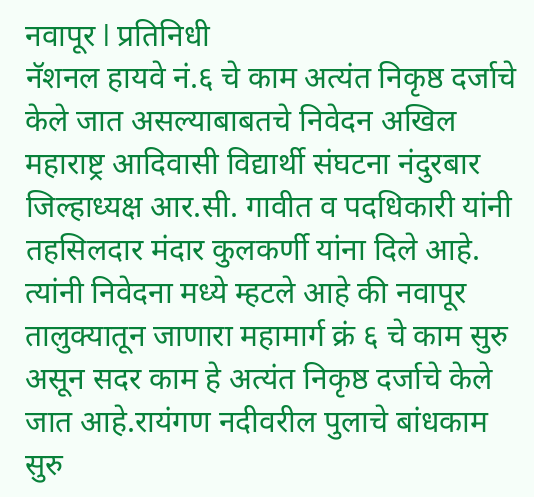नवापूर l प्रतिनिधी
नॅशनल हायवे नं.६ चे काम अत्यंत निकृष्ठ दर्जाचे केले जात असल्याबाबतचे निवेदन अखिल महाराष्ट्र आदिवासी विद्यार्थी संघटना नंदुरबार जिल्हाध्यक्ष आर.सी. गावीत व पदधिकारी यांनी तहसिलदार मंदार कुलकर्णी यांना दिले आहे.
त्यांनी निवेदना मध्ये म्हटले आहे की नवापूर तालुक्यातून जाणारा महामार्ग क्रं ६ चे काम सुरु असून सदर काम हे अत्यंत निकृष्ठ दर्जाचे केले जात आहे.रायंगण नदीवरील पुलाचे बांधकाम सुरु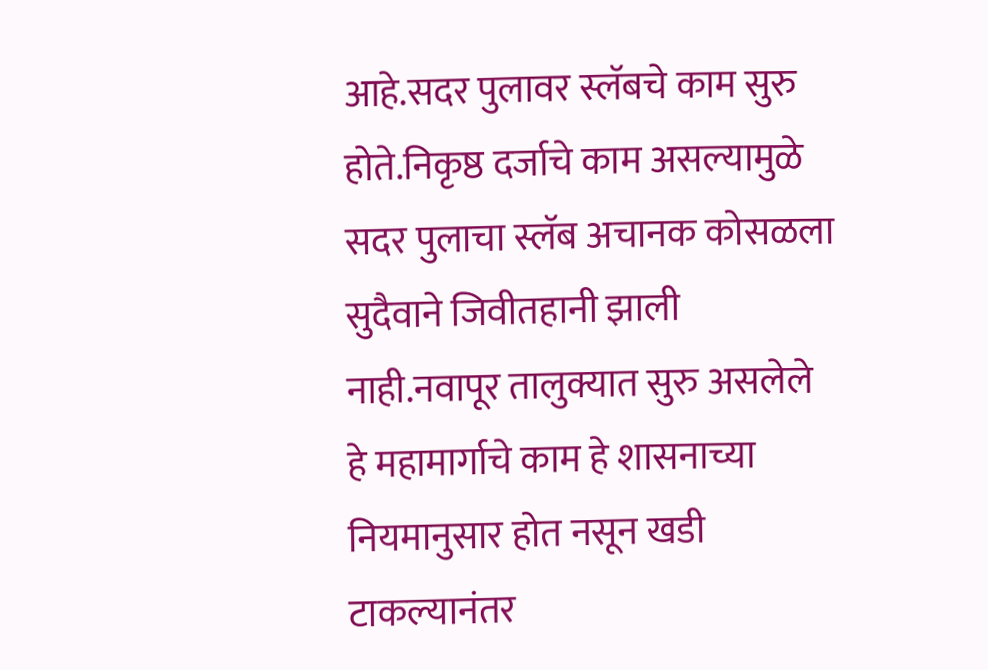आहे.सदर पुलावर स्लॅबचे काम सुरु होते.निकृष्ठ दर्जाचे काम असल्यामुळे सदर पुलाचा स्लॅब अचानक कोसळला सुदैवाने जिवीतहानी झाली नाही.नवापूर तालुक्यात सुरु असलेले हे महामार्गाचे काम हे शासनाच्या नियमानुसार होत नसून खडी टाकल्यानंतर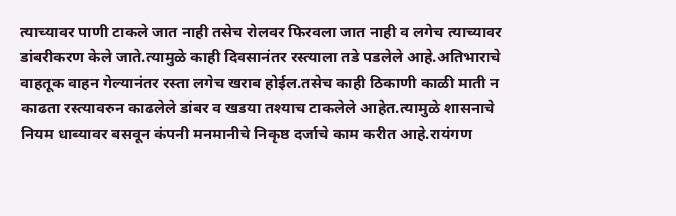त्याच्यावर पाणी टाकले जात नाही तसेच रोलवर फिरवला जात नाही व लगेच त्याच्यावर डांबरीकरण केले जाते.त्यामुळे काही दिवसानंतर रस्त्याला तडे पडलेले आहे.अतिभाराचे वाहतूक वाहन गेल्यानंतर रस्ता लगेच खराब होईल.तसेच काही ठिकाणी काळी माती न काढता रस्त्यावरुन काढलेले डांबर व खडया तश्याच टाकलेले आहेत.त्यामुळे शासनाचे नियम धाब्यावर बसवून कंपनी मनमानीचे निकृष्ठ दर्जाचे काम करीत आहे.रायंगण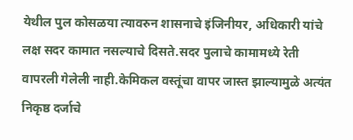येथील पुल कोसळया त्यावरुन शासनाचे इंजिनीयर, अधिकारी यांचे लक्ष सदर कामात नसल्याचे दिसते.सदर पुलाचे कामामध्ये रेती वापरली गेलेली नाही.केमिकल वस्तूंचा वापर जास्त झाल्यामुळे अत्यंत निकृष्ठ दर्जाचे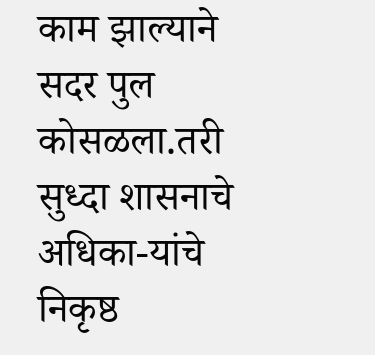काम झाल्याने सदर पुल कोसळला.तरी सुध्दा शासनाचे अधिका-यांचे निकृष्ठ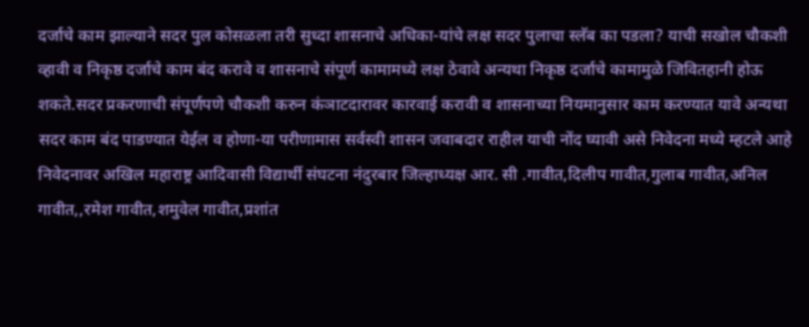दर्जाचे काम झाल्याने सदर पुल कोसळला तरी सुध्दा शासनाचे अधिका-यांचे लक्ष सदर पुलाचा स्लॅब का पडला? याची सखोल चौकशी व्हावी व निकृष्ठ दर्जाचे काम बंद करावे व शासनाचे संपूर्ण कामामध्ये लक्ष ठेवावे अन्यथा निकृष्ठ दर्जाचे कामामुळे जिवितहानी होऊ शकते.सदर प्रकरणाची संपूर्णपणे चौकशी करुन कंञाटदारावर कारवाई करावी व शासनाच्या नियमानुसार काम करण्यात यावे अन्यथा सदर काम बंद पाडण्यात येईल व होणा-या परीणामास सर्वस्वी शासन जवाबदार राहील याची नोंद घ्यावी असे निवेदना मध्ये म्हटले आहे निवेदनावर अखिल महाराष्ट्र आदिवासी विद्यार्थी संघटना नंदुरबार जिल्हाध्यक्ष आर. सी .गावीत,दिलीप गावीत,गुलाब गावीत,अनिल गावीत,,रमेश गावीत,शमुवेल गावीत,प्रशांत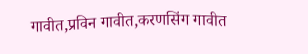गावीत,प्रविन गावीत,करणसिंग गावीत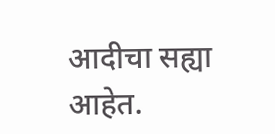आदीचा सह्या आहेत.